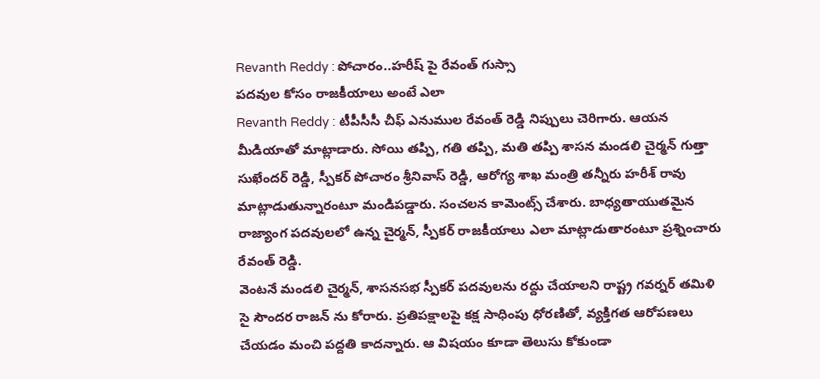Revanth Reddy : పోచారం..హరీష్ పై రేవంత్ గుస్సా
పదవుల కోసం రాజకీయాలు అంటే ఎలా
Revanth Reddy : టీపీసీసీ చీఫ్ ఎనుముల రేవంత్ రెడ్డి నిప్పులు చెరిగారు. ఆయన మీడియాతో మాట్లాడారు. సోయి తప్పి, గతి తప్పి, మతి తప్పి శాసన మండలి చైర్మన్ గుత్తా సుఖేందర్ రెడ్డి, స్పీకర్ పోచారం శ్రీనివాస్ రెడ్డి, ఆరోగ్య శాఖ మంత్రి తన్నీరు హరీశ్ రావు మాట్లాడుతున్నారంటూ మండిపడ్డారు. సంచలన కామెంట్స్ చేశారు. బాధ్యతాయుతమైన రాజ్యాంగ పదవులలో ఉన్న చైర్మన్, స్పీకర్ రాజకీయాలు ఎలా మాట్లాడుతారంటూ ప్రశ్నించారు రేవంత్ రెడ్డి.
వెంటనే మండలి చైర్మన్, శాసనసభ స్పీకర్ పదవులను రద్దు చేయాలని రాష్ట్ర గవర్నర్ తమిళి సై సౌందర రాజన్ ను కోరారు. ప్రతిపక్షాలపై కక్ష సాధింపు ధోరణితో, వ్యక్తిగత ఆరోపణలు చేయడం మంచి పద్దతి కాదన్నారు. ఆ విషయం కూడా తెలుసు కోకుండా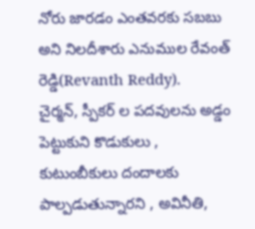నోరు జారడం ఎంతవరకు సబబు అని నిలదీశారు ఎనుముల రేవంత్ రెడ్డి(Revanth Reddy).
చైర్మన్, స్పీకర్ ల పదవులను అడ్డం పెట్టుకుని కొడుకులు , కుటుంబీకులు దందాలకు పాల్పడుతున్నారని , అవినీతి,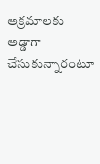అక్రమాలకు అడ్డాగా చేసుకున్నారంటూ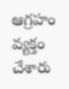ఆగ్రహం వ్యక్తం చేశారు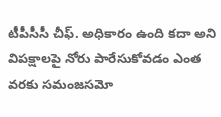టీపీసీసీ చీఫ్. అధికారం ఉంది కదా అని విపక్షాలపై నోరు పారేసుకోవడం ఎంత వరకు సమంజసమో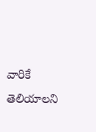వారికే తెలియాలని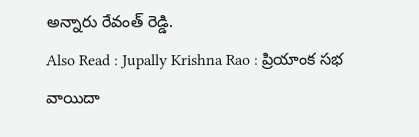అన్నారు రేవంత్ రెడ్డి.
Also Read : Jupally Krishna Rao : ప్రియాంక సభ వాయిదా